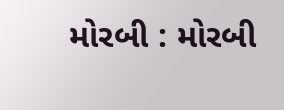મોરબી : મોરબી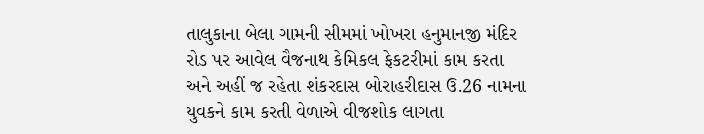તાલુકાના બેલા ગામની સીમમાં ખોખરા હનુમાનજી મંદિર રોડ પર આવેલ વૈજનાથ કેમિકલ ફેકટરીમાં કામ કરતા અને અહીં જ રહેતા શંકરદાસ બોરાહરીદાસ ઉ.26 નામના યુવકને કામ કરતી વેળાએ વીજશોક લાગતા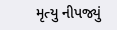મૃત્યુ નીપજ્યું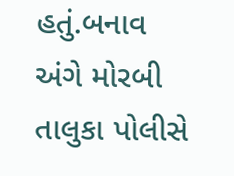હતું.બનાવ અંગે મોરબી તાલુકા પોલીસે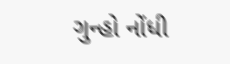ગુન્હો નોંધી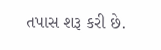તપાસ શરૂ કરી છે.